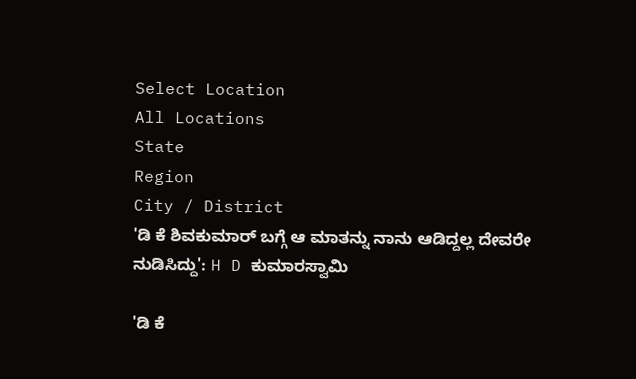Select Location
All Locations
State
Region
City / District
'ಡಿ ಕೆ ಶಿವಕುಮಾರ್ ಬಗ್ಗೆ ಆ ಮಾತನ್ನು ನಾನು ಆಡಿದ್ದಲ್ಲ ದೇವರೇ ನುಡಿಸಿದ್ದು': H D ಕುಮಾರಸ್ವಾಮಿ

'ಡಿ ಕೆ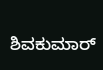ಶಿವಕುಮಾರ್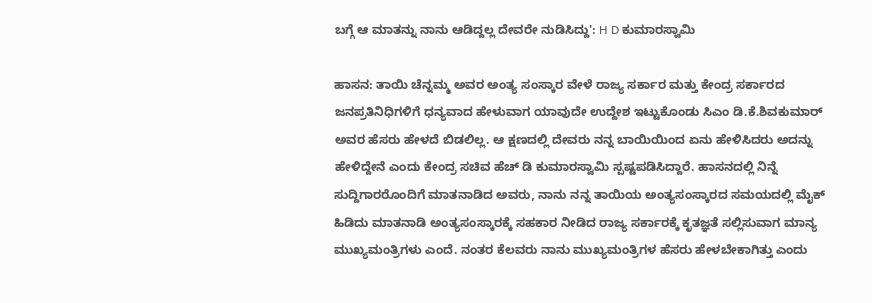ಬಗ್ಗೆ ಆ ಮಾತನ್ನು ನಾನು ಆಡಿದ್ದಲ್ಲ ದೇವರೇ ನುಡಿಸಿದ್ದು': H D ಕುಮಾರಸ್ವಾಮಿ

ಹಾಸನ: ತಾಯಿ ಚೆನ್ನಮ್ಮ ಅವರ ಅಂತ್ಯ ಸಂಸ್ಕಾರ ವೇಳೆ ರಾಜ್ಯ ಸರ್ಕಾರ ಮತ್ತು ಕೇಂದ್ರ ಸರ್ಕಾರದ ಜನಪ್ರತಿನಿಧಿಗಳಿಗೆ ಧನ್ಯವಾದ ಹೇಳುವಾಗ ಯಾವುದೇ ಉದ್ದೇಶ ಇಟ್ಟುಕೊಂಡು ಸಿಎಂ ಡಿ.ಕೆ.ಶಿವಕುಮಾರ್ ಅವರ ಹೆಸರು ಹೇಳದೆ ಬಿಡಲಿಲ್ಲ. ಆ ಕ್ಷಣದಲ್ಲಿ ದೇವರು ನನ್ನ ಬಾಯಿಯಿಂದ ಏನು ಹೇಳಿಸಿದರು ಅದನ್ನು ಹೇಳಿದ್ದೇನೆ ಎಂದು ಕೇಂದ್ರ ಸಚಿವ ಹೆಚ್ ಡಿ ಕುಮಾರಸ್ವಾಮಿ ಸ್ಪಷ್ಟಪಡಿಸಿದ್ದಾರೆ. ಹಾಸನದಲ್ಲಿ ನಿನ್ನೆ ಸುದ್ದಿಗಾರರೊಂದಿಗೆ ಮಾತನಾಡಿದ ಅವರು, ನಾನು ನನ್ನ ತಾಯಿಯ ಅಂತ್ಯಸಂಸ್ಕಾರದ ಸಮಯದಲ್ಲಿ ಮೈಕ್ ಹಿಡಿದು ಮಾತನಾಡಿ ಅಂತ್ಯಸಂಸ್ಕಾರಕ್ಕೆ ಸಹಕಾರ ನೀಡಿದ ರಾಜ್ಯ ಸರ್ಕಾರಕ್ಕೆ ಕೃತಜ್ಞತೆ ಸಲ್ಲಿಸುವಾಗ ಮಾನ್ಯ ಮುಖ್ಯಮಂತ್ರಿಗಳು ಎಂದೆ. ನಂತರ ಕೆಲವರು ನಾನು ಮುಖ್ಯಮಂತ್ರಿಗಳ ಹೆಸರು ಹೇಳಬೇಕಾಗಿತ್ತು ಎಂದು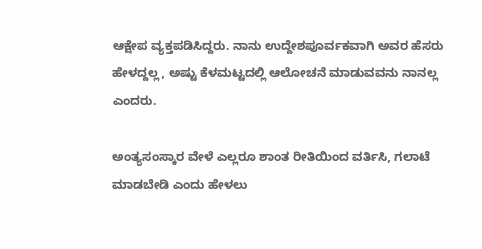ಆಕ್ಷೇಪ ವ್ಯಕ್ತಪಡಿಸಿದ್ದರು. ನಾನು ಉದ್ದೇಶಪೂರ್ವಕವಾಗಿ ಅವರ ಹೆಸರು ಹೇಳದ್ದಲ್ಲ, ಅಷ್ಟು ಕೆಳಮಟ್ಟದಲ್ಲಿ ಆಲೋಚನೆ ಮಾಡುವವನು ನಾನಲ್ಲ ಎಂದರು.

ಅಂತ್ಯಸಂಸ್ಕಾರ ವೇಳೆ ಎಲ್ಲರೂ ಶಾಂತ ರೀತಿಯಿಂದ ವರ್ತಿಸಿ, ಗಲಾಟೆ ಮಾಡಬೇಡಿ ಎಂದು ಹೇಳಲು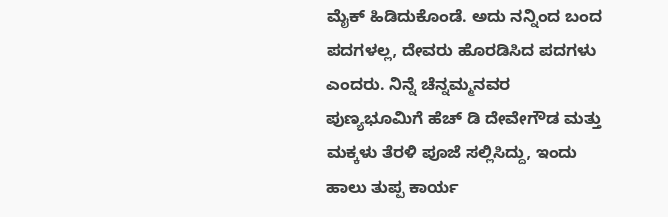ಮೈಕ್ ಹಿಡಿದುಕೊಂಡೆ. ಅದು ನನ್ನಿಂದ ಬಂದ ಪದಗಳಲ್ಲ, ದೇವರು ಹೊರಡಿಸಿದ ಪದಗಳು ಎಂದರು. ನಿನ್ನೆ ಚೆನ್ನಮ್ಮನವರ ಪುಣ್ಯಭೂಮಿಗೆ ಹೆಚ್ ಡಿ ದೇವೇಗೌಡ ಮತ್ತು ಮಕ್ಕಳು ತೆರಳಿ ಪೂಜೆ ಸಲ್ಲಿಸಿದ್ದು, ಇಂದು ಹಾಲು ತುಪ್ಪ ಕಾರ್ಯ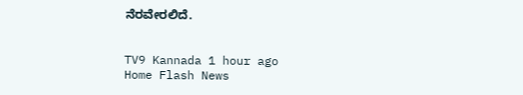ನೆರವೇರಲಿದೆ.


TV9 Kannada 1 hour ago
Home Flash News